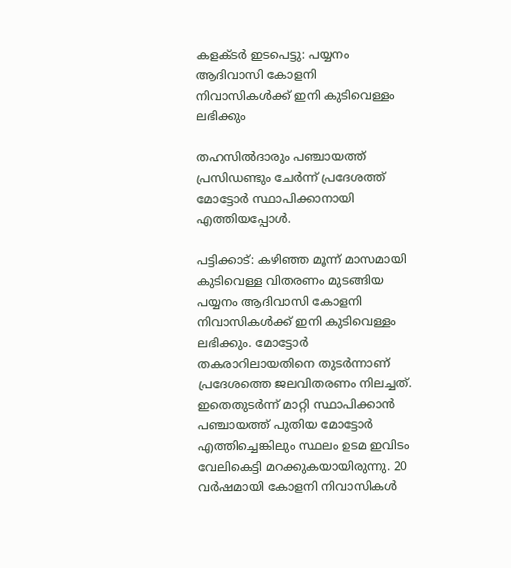കളക്ടർ ഇടപെട്ടു: പയ്യനം ആദിവാസി കോളനി നിവാസികൾക്ക് ഇനി കുടിവെള്ളം ലഭിക്കും

തഹസിൽദാരും പഞ്ചായത്ത് പ്രസിഡണ്ടും ചേർന്ന് പ്രദേശത്ത് മോട്ടോർ സ്ഥാപിക്കാനായി എത്തിയപ്പോൾ.

പട്ടിക്കാട്: കഴിഞ്ഞ മൂന്ന് മാസമായി കുടിവെള്ള വിതരണം മുടങ്ങിയ പയ്യനം ആദിവാസി കോളനി നിവാസികൾക്ക് ഇനി കുടിവെള്ളം ലഭിക്കും. മോട്ടോർ തകരാറിലായതിനെ തുടർന്നാണ് പ്രദേശത്തെ ജലവിതരണം നിലച്ചത്. ഇതെതുടർന്ന് മാറ്റി സ്ഥാപിക്കാൻ പഞ്ചായത്ത് പുതിയ മോട്ടോർ എത്തിച്ചെങ്കിലും സ്ഥലം ഉടമ ഇവിടം വേലികെട്ടി മറക്കുകയായിരുന്നു. 20 വർഷമായി കോളനി നിവാസികൾ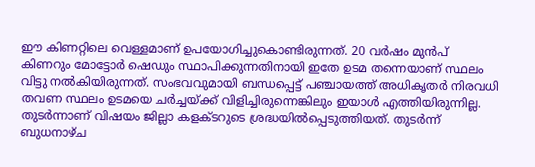ഈ കിണറ്റിലെ വെള്ളമാണ് ഉപയോഗിച്ചുകൊണ്ടിരുന്നത്. 20 വർഷം മുൻപ് കിണറും മോട്ടോർ ഷെഡും സ്ഥാപിക്കുന്നതിനായി ഇതേ ഉടമ തന്നെയാണ് സ്ഥലം വിട്ടു നൽകിയിരുന്നത്. സംഭവവുമായി ബന്ധപ്പെട്ട് പഞ്ചായത്ത് അധികൃതർ നിരവധി തവണ സ്ഥലം ഉടമയെ ചർച്ചയ്ക്ക് വിളിച്ചിരുന്നെങ്കിലും ഇയാൾ എത്തിയിരുന്നില്ല. തുടർന്നാണ് വിഷയം ജില്ലാ കളക്ടറുടെ ശ്രദ്ധയിൽപ്പെടുത്തിയത്. തുടർന്ന് ബുധനാഴ്ച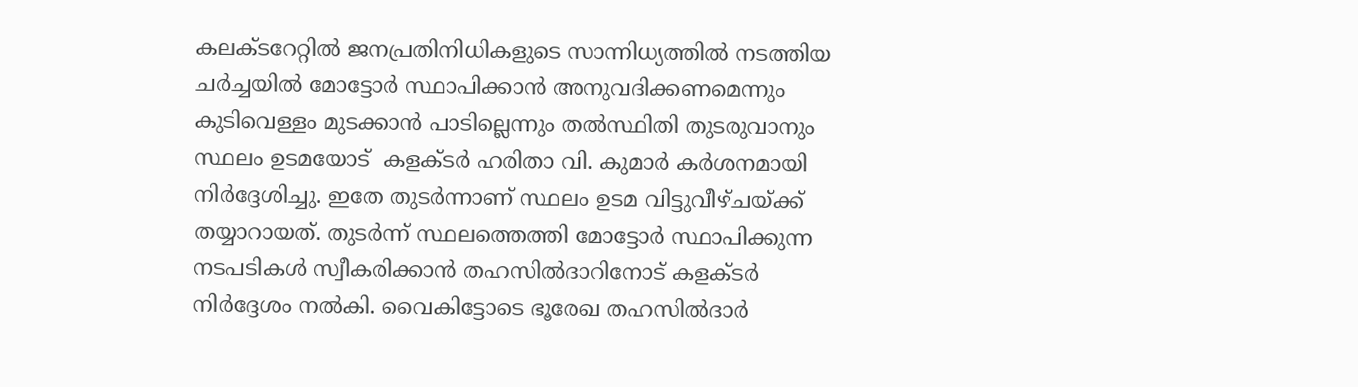കലക്ടറേറ്റിൽ ജനപ്രതിനിധികളുടെ സാന്നിധ്യത്തിൽ നടത്തിയ ചർച്ചയിൽ മോട്ടോർ സ്ഥാപിക്കാൻ അനുവദിക്കണമെന്നും കുടിവെള്ളം മുടക്കാൻ പാടില്ലെന്നും തൽസ്ഥിതി തുടരുവാനും സ്ഥലം ഉടമയോട്  കളക്ടർ ഹരിതാ വി. കുമാർ കർശനമായി നിർദ്ദേശിച്ചു. ഇതേ തുടർന്നാണ് സ്ഥലം ഉടമ വിട്ടുവീഴ്ചയ്ക്ക് തയ്യാറായത്. തുടർന്ന് സ്ഥലത്തെത്തി മോട്ടോർ സ്ഥാപിക്കുന്ന നടപടികൾ സ്വീകരിക്കാൻ തഹസിൽദാറിനോട് കളക്ടർ നിർദ്ദേശം നൽകി. വൈകിട്ടോടെ ഭൂരേഖ തഹസിൽദാർ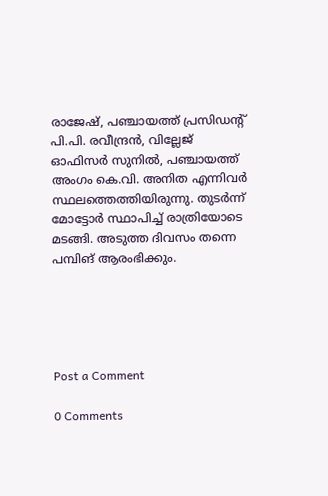രാജേഷ്, പഞ്ചായത്ത് പ്രസിഡന്റ് പി.പി. രവീന്ദ്രൻ, വില്ലേജ് ഓഫിസർ സുനിൽ, പഞ്ചായത്ത് അംഗം കെ.വി. അനിത എന്നിവർ സ്ഥലത്തെത്തിയിരുന്നു. തുടർന്ന് മോട്ടോർ സ്ഥാപിച്ച് രാത്രിയോടെ മടങ്ങി. അടുത്ത ദിവസം തന്നെ പമ്പിങ് ആരംഭിക്കും.





Post a Comment

0 Comments